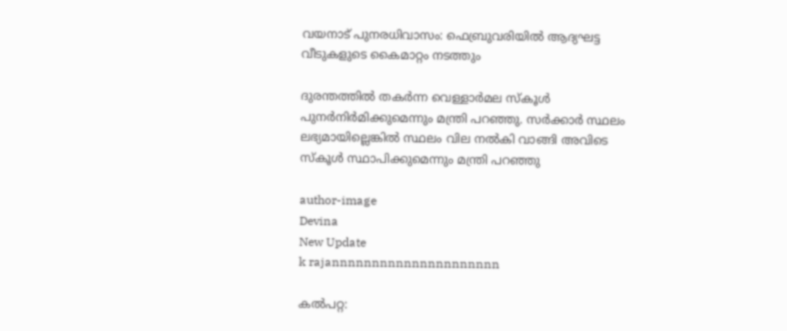വയനാട് പുനരധിവാസം: ഫെബ്രുവരിയില്‍ ആദ്യഘട്ട വീടുകളുടെ കൈമാറ്റം നടത്തും

ദുരന്തത്തില്‍ തകര്‍ന്ന വെള്ളാര്‍മല സ്‌കൂള്‍ പുനര്‍നിര്‍മിക്കുമെന്നും മന്ത്രി പറഞ്ഞു. സര്‍ക്കാര്‍ സ്ഥലം ലഭ്യമായില്ലെങ്കില്‍ സ്ഥലം വില നല്‍കി വാങ്ങി അവിടെ സ്‌കൂള്‍ സ്ഥാപിക്കുമെന്നും മന്ത്രി പറഞ്ഞു

author-image
Devina
New Update
k rajannnnnnnnnnnnnnnnnnnnn

കല്‍പറ്റ: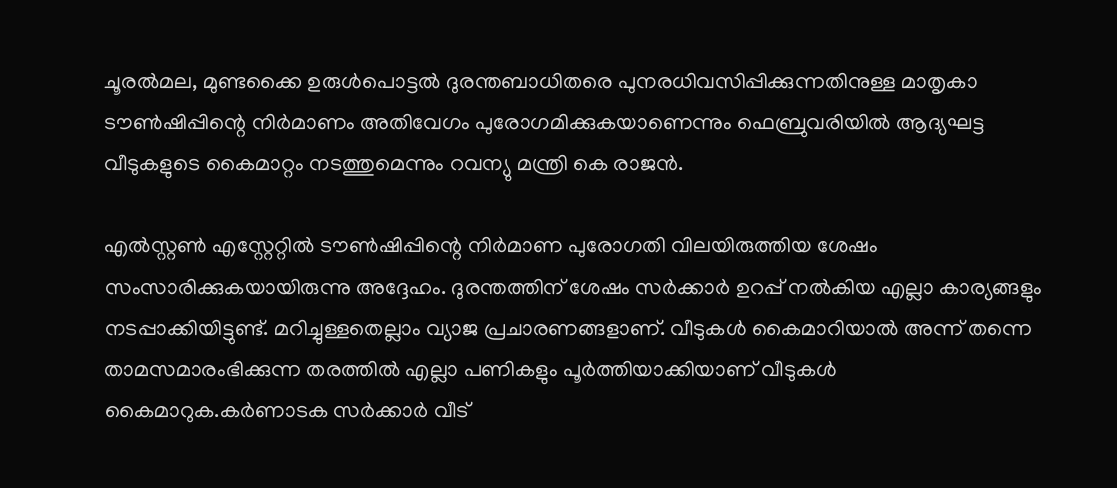ചൂരല്‍മല, മുണ്ടക്കൈ ഉരുള്‍പൊട്ടല്‍ ദുരന്തബാധിതരെ പുനരധിവസിപ്പിക്കുന്നതിനുള്ള മാതൃകാ ടൗണ്‍ഷിപ്പിന്റെ നിര്‍മാണം അതിവേഗം പുരോഗമിക്കുകയാണെന്നും ഫെബ്രുവരിയില്‍ ആദ്യഘട്ട വീടുകളുടെ കൈമാറ്റം നടത്തുമെന്നും റവന്യു മന്ത്രി കെ രാജന്‍.

എല്‍സ്റ്റണ്‍ എസ്റ്റേറ്റില്‍ ടൗണ്‍ഷിപ്പിന്റെ നിര്‍മാണ പുരോഗതി വിലയിരുത്തിയ ശേഷം സംസാരിക്കുകയായിരുന്നു അദ്ദേഹം. ദുരന്തത്തിന് ശേഷം സര്‍ക്കാര്‍ ഉറപ്പ് നല്‍കിയ എല്ലാ കാര്യങ്ങളും നടപ്പാക്കിയിട്ടുണ്ട്. മറിച്ചുള്ളതെല്ലാം വ്യാജ പ്രചാരണങ്ങളാണ്. വീടുകള്‍ കൈമാറിയാല്‍ അന്ന് തന്നെ താമസമാരംഭിക്കുന്ന തരത്തില്‍ എല്ലാ പണികളും പൂര്‍ത്തിയാക്കിയാണ് വീടുകള്‍ കൈമാറുക.കര്‍ണാടക സര്‍ക്കാര്‍ വീട്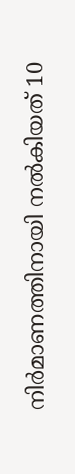നിര്‍മാണത്തിനായി നല്‍കിയത് 10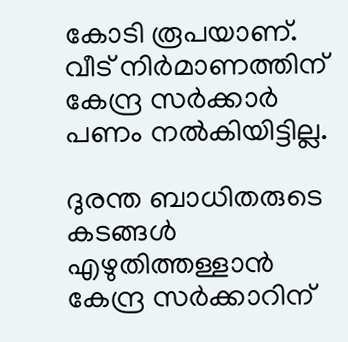കോടി രൂപയാണ്. വീട് നിര്‍മാണത്തിന് കേന്ദ്ര സര്‍ക്കാര്‍ പണം നല്‍കിയിട്ടില്ല.

ദുരന്ത ബാധിതരുടെ കടങ്ങള്‍ എഴുതിത്തള്ളാന്‍ കേന്ദ്ര സര്‍ക്കാറിന്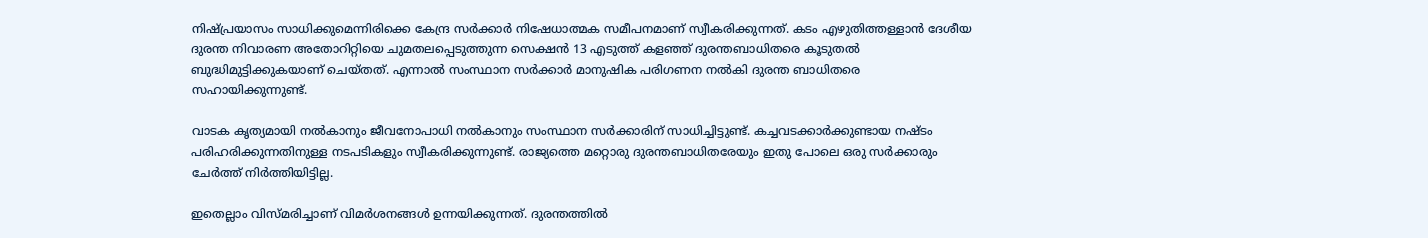നിഷ്പ്രയാസം സാധിക്കുമെന്നിരിക്കെ കേന്ദ്ര സര്‍ക്കാര്‍ നിഷേധാത്മക സമീപനമാണ് സ്വീകരിക്കുന്നത്. കടം എഴുതിത്തള്ളാന്‍ ദേശീയ ദുരന്ത നിവാരണ അതോറിറ്റിയെ ചുമതലപ്പെടുത്തുന്ന സെക്ഷന്‍ 13 എടുത്ത് കളഞ്ഞ് ദുരന്തബാധിതരെ കൂടുതല്‍ ബുദ്ധിമുട്ടിക്കുകയാണ് ചെയ്തത്. എന്നാല്‍ സംസ്ഥാന സര്‍ക്കാര്‍ മാനുഷിക പരിഗണന നല്‍കി ദുരന്ത ബാധിതരെ സഹായിക്കുന്നുണ്ട്.

വാടക കൃത്യമായി നല്‍കാനും ജീവനോപാധി നല്‍കാനും സംസ്ഥാന സര്‍ക്കാരിന് സാധിച്ചിട്ടുണ്ട്. കച്ചവടക്കാര്‍ക്കുണ്ടായ നഷ്ടം പരിഹരിക്കുന്നതിനുള്ള നടപടികളും സ്വീകരിക്കുന്നുണ്ട്. രാജ്യത്തെ മറ്റൊരു ദുരന്തബാധിതരേയും ഇതു പോലെ ഒരു സര്‍ക്കാരും ചേര്‍ത്ത് നിര്‍ത്തിയിട്ടില്ല.

ഇതെല്ലാം വിസ്മരിച്ചാണ് വിമര്‍ശനങ്ങള്‍ ഉന്നയിക്കുന്നത്. ദുരന്തത്തില്‍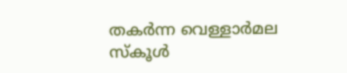തകര്‍ന്ന വെള്ളാര്‍മല സ്‌കൂള്‍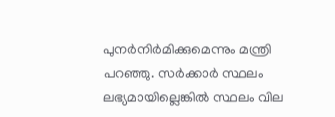പുനര്‍നിര്‍മിക്കുമെന്നും മന്ത്രി പറഞ്ഞു. സര്‍ക്കാര്‍ സ്ഥലം ലഭ്യമായില്ലെങ്കില്‍ സ്ഥലം വില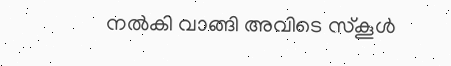നല്‍കി വാങ്ങി അവിടെ സ്‌കൂള്‍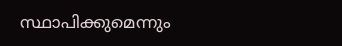സ്ഥാപിക്കുമെന്നും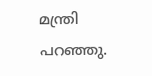മന്ത്രി പറഞ്ഞു.